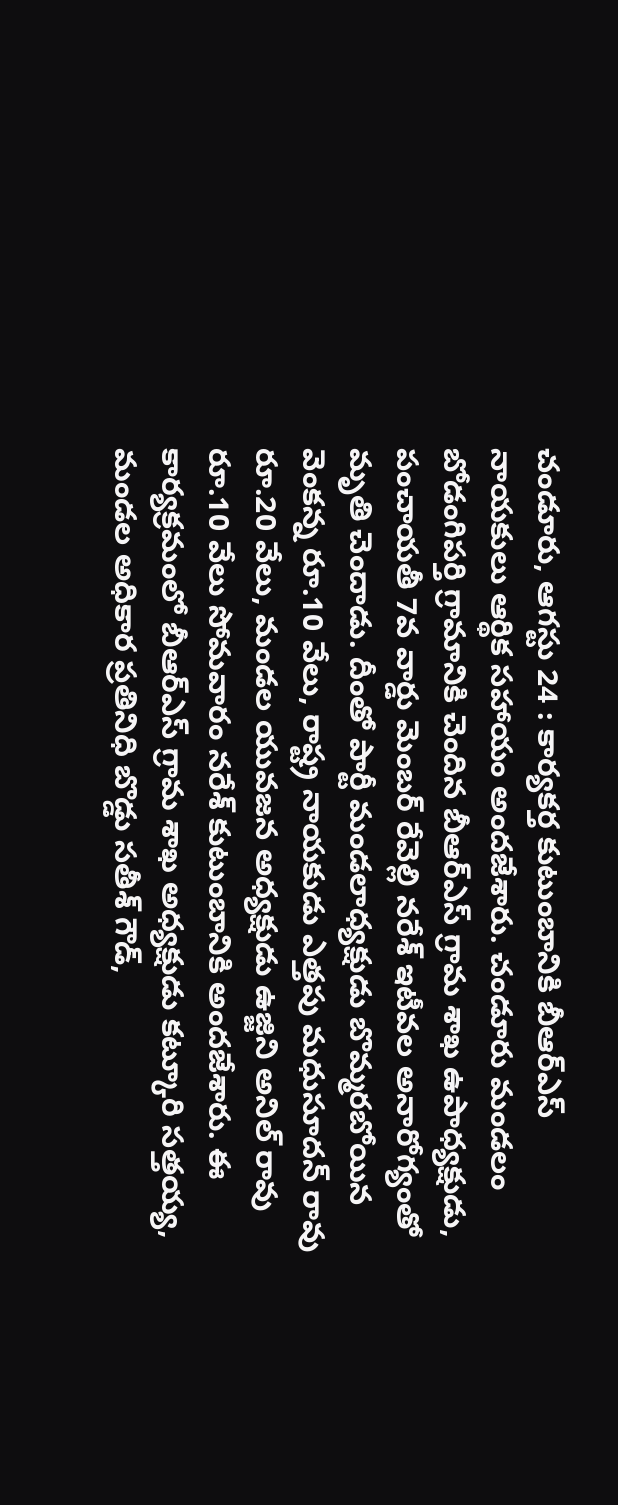చండూరు, ఆగస్టు 24 : కార్యకర్త కుటుంబానికి బీఆర్ఎస్ నాయకులు ఆర్థిక సహాయం అందజేశారు. చండూరు మండలం బోడంగిపర్తి గ్రామానికి చెందిన బీఆర్ఎస్ గ్రామ శాఖ ఉపాధ్యక్షుడు, పంచాయతీ 7వ వార్డు మెంబర్ రేవెల్లి నరేశ్ ఇటీవల అనారోగ్యంతో మృతి చెందాడు. దీంతో పార్టీ మండలాధ్యక్షుడు బొమ్మరబోయిన వెంకన్న రూ.10 వేలు, రాష్ట్ర నాయకుడు ఎత్తపు మధుసూదన్ రావు రూ.20 వేలు, మండల యువజన అధ్యక్షుడు ఉజ్జిని అనిల్ రావు రూ.10 వేలు సోమవారం నరేశ్ కుటుంబానికి అందజేశారు. ఈ కార్యక్రమంలో బీఆర్ఎస్ గ్రామ శాఖ అధ్యక్షుడు కట్కూరి సత్తయ్య, మండల అధికార ప్రతినిధి బొడ్డు సతీశ్ గౌడ్,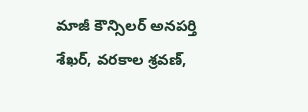మాజీ కౌన్సిలర్ అనపర్తి శేఖర్, వరకాల శ్రవణ్,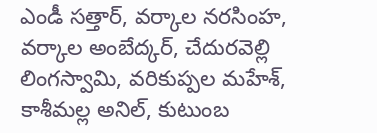ఎండీ సత్తార్, వర్కాల నరసింహ, వర్కాల అంబేద్కర్, చేదురవెల్లి లింగస్వామి, వరికుప్పల మహేశ్, కాశీమల్ల అనిల్, కుటుంబ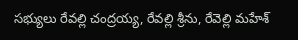సభ్యులు రేవల్లి చంద్రయ్య, రేవల్లి శ్రీను, రేవెల్లి మహేశ్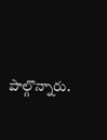పాల్గొన్నారు.